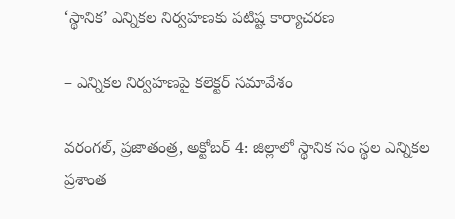‘స్థానిక’ ఎన్నికల నిర్వహణకు పటిష్ట కార్యాచరణ

– ఎన్నికల నిర్వహణపై కలెక్టర్‌ సమావేశం

వరంగల్‌, ప్రజాతంత్ర, అక్టోబర్‌ 4: జిల్లాలో స్థానిక సం స్థల ఎన్నికల ప్రశాంత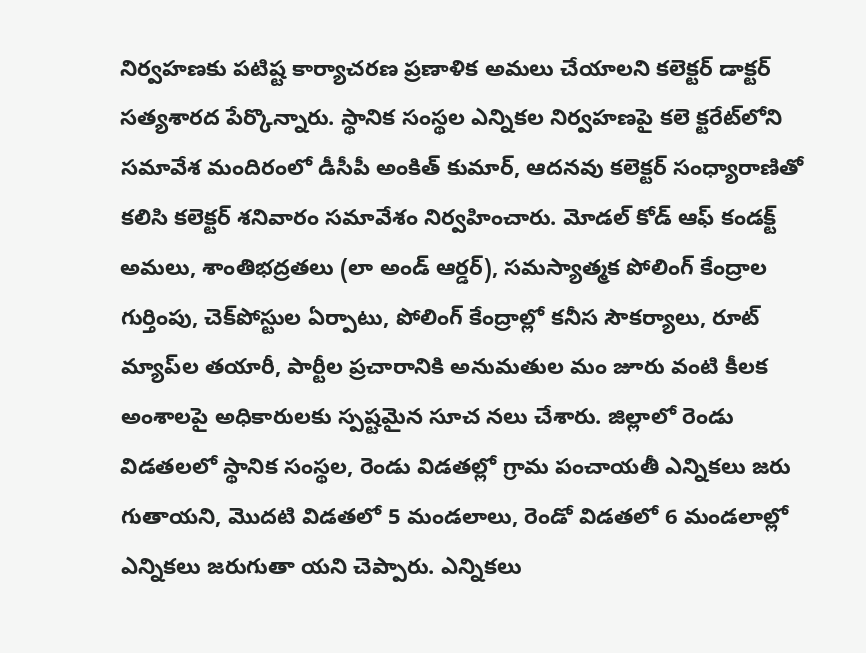నిర్వహణకు పటిష్ట కార్యాచరణ ప్రణాళిక అమలు చేయాలని కలెక్టర్‌ డాక్టర్‌ సత్యశారద పేర్కొన్నారు. స్థానిక సంస్థల ఎన్నికల నిర్వహణపై కలె క్టరేట్‌లోని సమావేశ మందిరంలో డీసీపీ అంకిత్‌ కుమార్‌, ఆదనవు కలెక్టర్‌ సంధ్యారాణితో కలిసి కలెక్టర్‌ శనివారం సమావేశం నిర్వహించారు. మోడల్‌ కోడ్‌ ఆఫ్‌ కండక్ట్‌ అమలు, శాంతిభద్రతలు (లా అండ్‌ ఆర్డర్‌), సమస్యాత్మక పోలింగ్‌ కేంద్రాల గుర్తింపు, చెక్‌పోస్టుల ఏర్పాటు, పోలింగ్‌ కేంద్రాల్లో కనీస సౌకర్యాలు, రూట్‌ మ్యాప్‌ల తయారీ, పార్టీల ప్రచారానికి అనుమతుల మం జూరు వంటి కీలక అంశాలపై అధికారులకు స్పష్టమైన సూచ నలు చేశారు. జిల్లాలో రెండు విడతలలో స్థానిక సంస్థల, రెండు విడతల్లో గ్రామ పంచాయతీ ఎన్నికలు జరు గుతాయని, మొదటి విడతలో 5 మండలాలు, రెండో విడతలో 6 మండలాల్లో ఎన్నికలు జరుగుతా యని చెప్పారు. ఎన్నికలు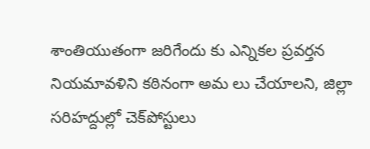శాంతియుతంగా జరిగేందు కు ఎన్నికల ప్రవర్తన నియమావళిని కఠినంగా అమ లు చేయాలని, జిల్లా సరిహద్దుల్లో చెక్‌పోస్టులు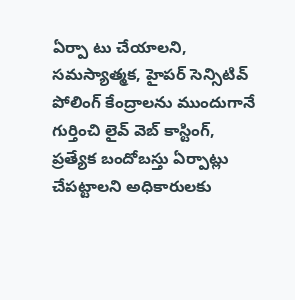ఏర్పా టు చేయాలని, సమస్యాత్మక, హైపర్‌ సెన్సిటివ్‌ పోలింగ్‌ కేంద్రాలను ముందుగానే గుర్తించి లైవ్‌ వెబ్‌ కాస్టింగ్‌, ప్రత్యేక బందోబస్తు ఏర్పాట్లు చేపట్టాలని అధికారులకు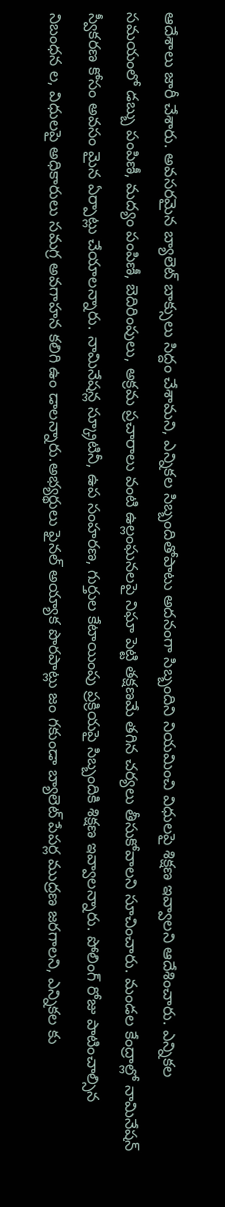ఆదేశాలు జారీ చేశారు. అవసరమైన బ్యాలెట్‌ బాక్సులు సిద్దం చేశామని, ఎన్నికల సిబ్బందితోపాటు అదనంగా సిబ్బందిని నియమించి విధులపై శిక్షణ ఇవ్వాలని ఆదేశించారు. ఎన్నికల సమయంలో డబ్బు పంపిణీ, మద్యం పంపిణీ, బెదిరింపులు, అక్రమ ప్రచారాలు వంటి ఉల్లంఘనలపై నిఘా పెట్టి తక్షణమే తగిన చర్యలు తీసుకోవాలని సూచించారు. మండల కేంద్రాల్లో నామినేషన్‌ స్వీకరణ కోసం అవసం మైన ఏర్పాట్లు చేయాలన్నారు. నామినేషన్ల స్క్రూటినీ, ఉప సంహరణ, గుర్తుల కేటాయింపు ప్రక్రియపై సిబ్బందికి శిక్షణ ఇవ్వాలన్నారు. పోలింగ్‌ రోజు పాటించాల్సిన నిబంధన ల, విధులపై అధికారులు సమగ్ర అవగాహన కలిగి ఉం డాలన్నారు.అభ్యర్థులు ఫైనల్‌ అయ్యాక పొరపాట్లు జం గకుండా బ్యాలెట్‌ పేపర్ల ముద్రణ జరగాలని, ఎన్నికల కు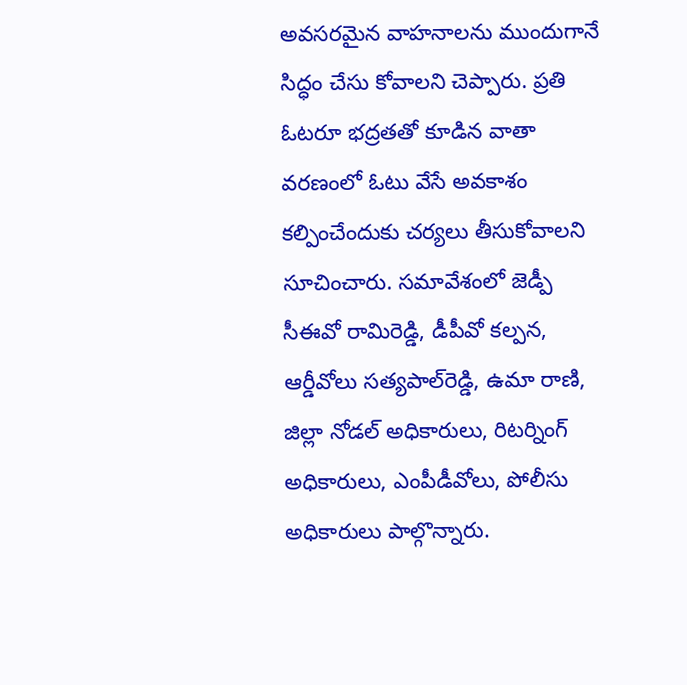అవసరమైన వాహనాలను ముందుగానే సిద్ధం చేసు కోవాలని చెప్పారు. ప్రతి ఓటరూ భద్రతతో కూడిన వాతా వరణంలో ఓటు వేసే అవకాశం కల్పించేందుకు చర్యలు తీసుకోవాలని సూచించారు. సమావేశంలో జెడ్పీ సీఈవో రామిరెడ్డి, డీపీవో కల్పన, ఆర్డీవోలు సత్యపాల్‌రెడ్డి, ఉమా రాణి, జిల్లా నోడల్‌ అధికారులు, రిటర్నింగ్‌ అధికారులు, ఎంపీడీవోలు, పోలీసు అధికారులు పాల్గొన్నారు.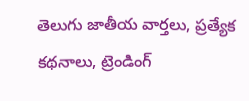తెలుగు జాతీయ వార్తలు, ప్రత్యేక కథనాలు, ట్రెండింగ్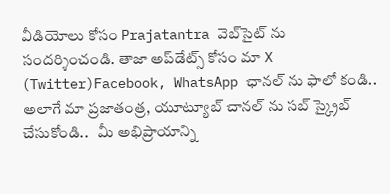వీడియోలు కోసం Prajatantra వెబ్‌సైట్ ను సందర్శించండి. తాజా అప్‌డేట్స్ కోసం మా X (Twitter)Facebook, WhatsApp ఛానల్ ను ఫాలో కండి.. అలాగే మా ప్రజాతంత్ర, యూట్యూబ్ చానల్ ను సబ్ స్క్రైబ్ చేసుకోండి..   మీ అభిప్రాయాన్ని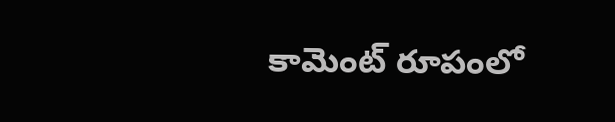కామెంట్ రూపంలో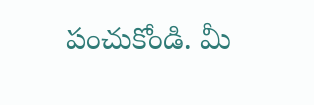పంచుకోండి. మీ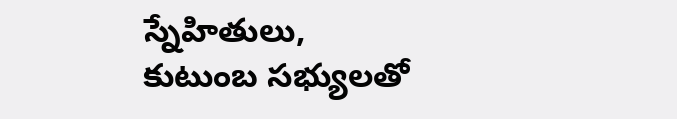స్నేహితులు, కుటుంబ సభ్యులతో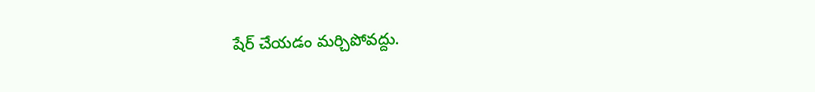షేర్ చేయడం మర్చిపోవద్దు.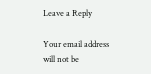Leave a Reply

Your email address will not be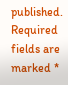published. Required fields are marked *